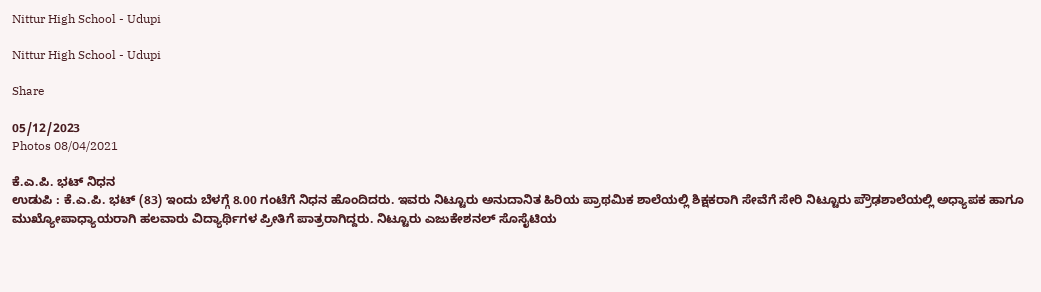Nittur High School - Udupi

Nittur High School - Udupi

Share

05/12/2023
Photos 08/04/2021

ಕೆ.ಎ.ಪಿ. ಭಟ್ ನಿಧನ
ಉಡುಪಿ : ಕೆ.ಎ.ಪಿ. ಭಟ್ (83) ಇಂದು ಬೆಳಗ್ಗೆ 8.00 ಗಂಟೆಗೆ ನಿಧನ ಹೊಂದಿದರು. ಇವರು ನಿಟ್ಟೂರು ಅನುದಾನಿತ ಹಿರಿಯ ಪ್ರಾಥಮಿಕ ಶಾಲೆಯಲ್ಲಿ ಶಿಕ್ಷಕರಾಗಿ ಸೇವೆಗೆ ಸೇರಿ ನಿಟ್ಟೂರು ಪ್ರೌಢಶಾಲೆಯಲ್ಲಿ ಅಧ್ಯಾಪಕ ಹಾಗೂ ಮುಖ್ಯೋಪಾಧ್ಯಾಯರಾಗಿ ಹಲವಾರು ವಿದ್ಯಾರ್ಥಿಗಳ ಪ್ರೀತಿಗೆ ಪಾತ್ರರಾಗಿದ್ದರು. ನಿಟ್ಟೂರು ಎಜುಕೇಶನಲ್ ಸೊಸೈಟಿಯ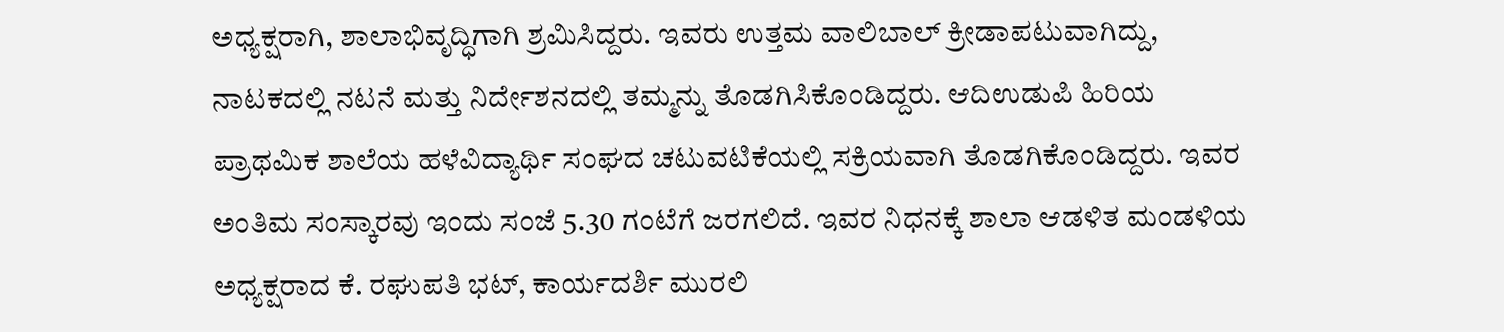ಅಧ್ಯಕ್ಷರಾಗಿ, ಶಾಲಾಭಿವೃದ್ಧಿಗಾಗಿ ಶ್ರಮಿಸಿದ್ದರು. ಇವರು ಉತ್ತಮ ವಾಲಿಬಾಲ್ ಕ್ರೀಡಾಪಟುವಾಗಿದ್ದು, ನಾಟಕದಲ್ಲಿ ನಟನೆ ಮತ್ತು ನಿರ್ದೇಶನದಲ್ಲಿ ತಮ್ಮನ್ನು ತೊಡಗಿಸಿಕೊಂಡಿದ್ದರು. ಆದಿಉಡುಪಿ ಹಿರಿಯ ಪ್ರಾಥಮಿಕ ಶಾಲೆಯ ಹಳೆವಿದ್ಯಾರ್ಥಿ ಸಂಘದ ಚಟುವಟಿಕೆಯಲ್ಲಿ ಸಕ್ರಿಯವಾಗಿ ತೊಡಗಿಕೊಂಡಿದ್ದರು. ಇವರ ಅಂತಿಮ ಸಂಸ್ಕಾರವು ಇಂದು ಸಂಜೆ 5.30 ಗಂಟೆಗೆ ಜರಗಲಿದೆ. ಇವರ ನಿಧನಕ್ಕೆ ಶಾಲಾ ಆಡಳಿತ ಮಂಡಳಿಯ ಅಧ್ಯಕ್ಷರಾದ ಕೆ. ರಘುಪತಿ ಭಟ್, ಕಾರ್ಯದರ್ಶಿ ಮುರಲಿ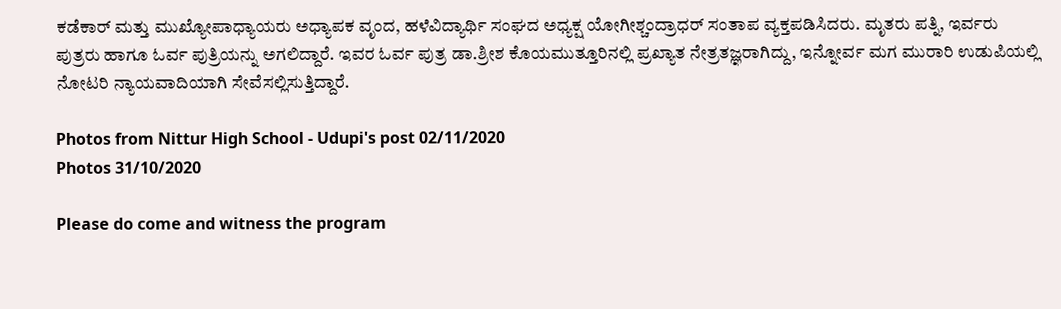ಕಡೆಕಾರ್ ಮತ್ತು ಮುಖ್ಯೋಪಾಧ್ಯಾಯರು ಅಧ್ಯಾಪಕ ವೃಂದ, ಹಳೆವಿದ್ಯಾರ್ಥಿ ಸಂಘದ ಅಧ್ಯಕ್ಷ ಯೋಗೀಶ್ಚಂದ್ರಾಧರ್ ಸಂತಾಪ ವ್ಯಕ್ತಪಡಿಸಿದರು. ಮೃತರು ಪತ್ನಿ, ಇರ್ವರು ಪುತ್ರರು ಹಾಗೂ ಓರ್ವ ಪುತ್ರಿಯನ್ನು ಅಗಲಿದ್ದಾರೆ. ಇವರ ಓರ್ವ ಪುತ್ರ ಡಾ.ಶ್ರೀಶ ಕೊಯಮುತ್ತೂರಿನಲ್ಲಿ ಪ್ರಖ್ಯಾತ ನೇತ್ರತಜ್ಞರಾಗಿದ್ದು, ಇನ್ನೋರ್ವ ಮಗ ಮುರಾರಿ ಉಡುಪಿಯಲ್ಲಿ ನೋಟರಿ ನ್ಯಾಯವಾದಿಯಾಗಿ ಸೇವೆಸಲ್ಲಿಸುತ್ತಿದ್ದಾರೆ.

Photos from Nittur High School - Udupi's post 02/11/2020
Photos 31/10/2020

Please do come and witness the program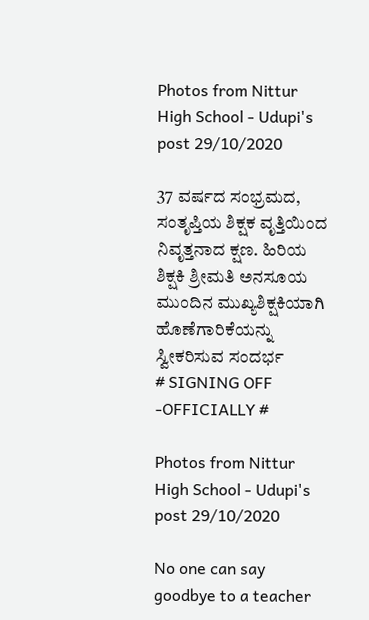Photos from Nittur High School - Udupi's post 29/10/2020

37 ವರ್ಷದ ಸಂಭ್ರಮದ, ಸಂತೃಪ್ತಿಯ ಶಿಕ್ಷಕ ವೃತ್ತಿಯಿಂದ ನಿವೃತ್ತನಾದ ಕ್ಷಣ. ಹಿರಿಯ ಶಿಕ್ಷಕಿ ಶ್ರೀಮತಿ ಅನಸೂಯ ಮುಂದಿನ ಮುಖ್ಯಶಿಕ್ಷಕಿಯಾಗಿ ಹೊಣೆಗಾರಿಕೆಯನ್ನು ಸ್ವೀಕರಿಸುವ ಸಂದರ್ಭ
# SIGNING OFF -OFFICIALLY #

Photos from Nittur High School - Udupi's post 29/10/2020

No one can say goodbye to a teacher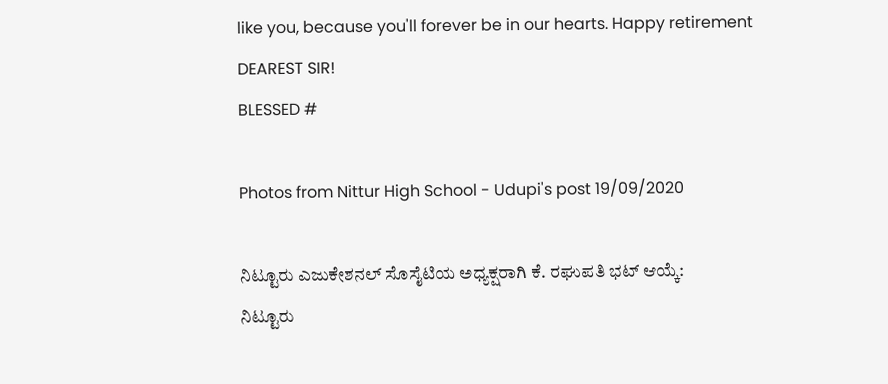like you, because you'll forever be in our hearts. Happy retirement DEAREST SIR!
BLESSED #

Photos from Nittur High School - Udupi's post 19/09/2020

ನಿಟ್ಟೂರು ಎಜುಕೇಶನಲ್ ಸೊಸೈಟಿಯ ಅಧ್ಯಕ್ಷರಾಗಿ ಕೆ. ರಘುಪತಿ ಭಟ್ ಆಯ್ಕೆ:
ನಿಟ್ಟೂರು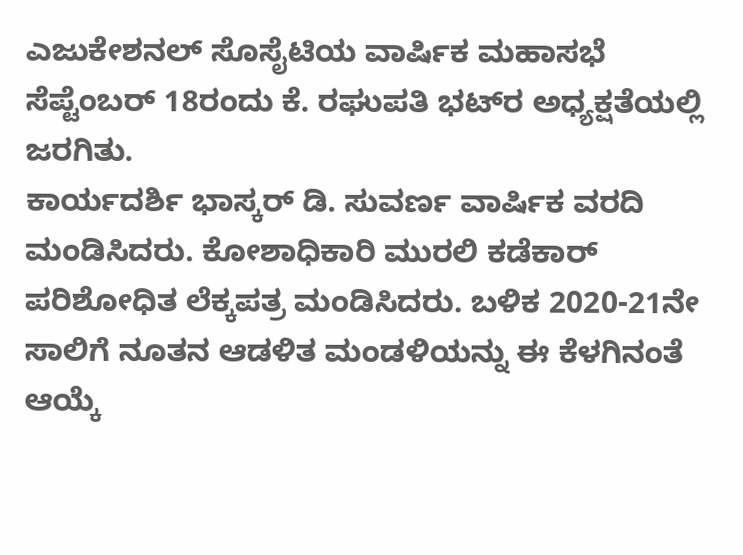ಎಜುಕೇಶನಲ್ ಸೊಸೈಟಿಯ ವಾರ್ಷಿಕ ಮಹಾಸಭೆ ಸೆಪ್ಟೆಂಬರ್ 18ರಂದು ಕೆ. ರಘುಪತಿ ಭಟ್‍ರ ಅಧ್ಯಕ್ಷತೆಯಲ್ಲಿ ಜರಗಿತು.
ಕಾರ್ಯದರ್ಶಿ ಭಾಸ್ಕರ್ ಡಿ. ಸುವರ್ಣ ವಾರ್ಷಿಕ ವರದಿ ಮಂಡಿಸಿದರು. ಕೋಶಾಧಿಕಾರಿ ಮುರಲಿ ಕಡೆಕಾರ್ ಪರಿಶೋಧಿತ ಲೆಕ್ಕಪತ್ರ ಮಂಡಿಸಿದರು. ಬಳಿಕ 2020-21ನೇ ಸಾಲಿಗೆ ನೂತನ ಆಡಳಿತ ಮಂಡಳಿಯನ್ನು ಈ ಕೆಳಗಿನಂತೆ ಆಯ್ಕೆ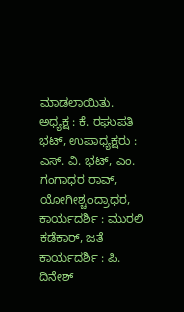ಮಾಡಲಾಯಿತು.
ಅಧ್ಯಕ್ಷ : ಕೆ. ರಘುಪತಿ ಭಟ್, ಉಪಾಧ್ಯಕ್ಷರು : ಎಸ್. ವಿ. ಭಟ್, ಎಂ. ಗಂಗಾಧರ ರಾವ್, ಯೋಗೀಶ್ಚಂದ್ರಾಧರ, ಕಾರ್ಯದರ್ಶಿ : ಮುರಲಿ ಕಡೆಕಾರ್, ಜತೆ ಕಾರ್ಯದರ್ಶಿ : ಪಿ. ದಿನೇಶ್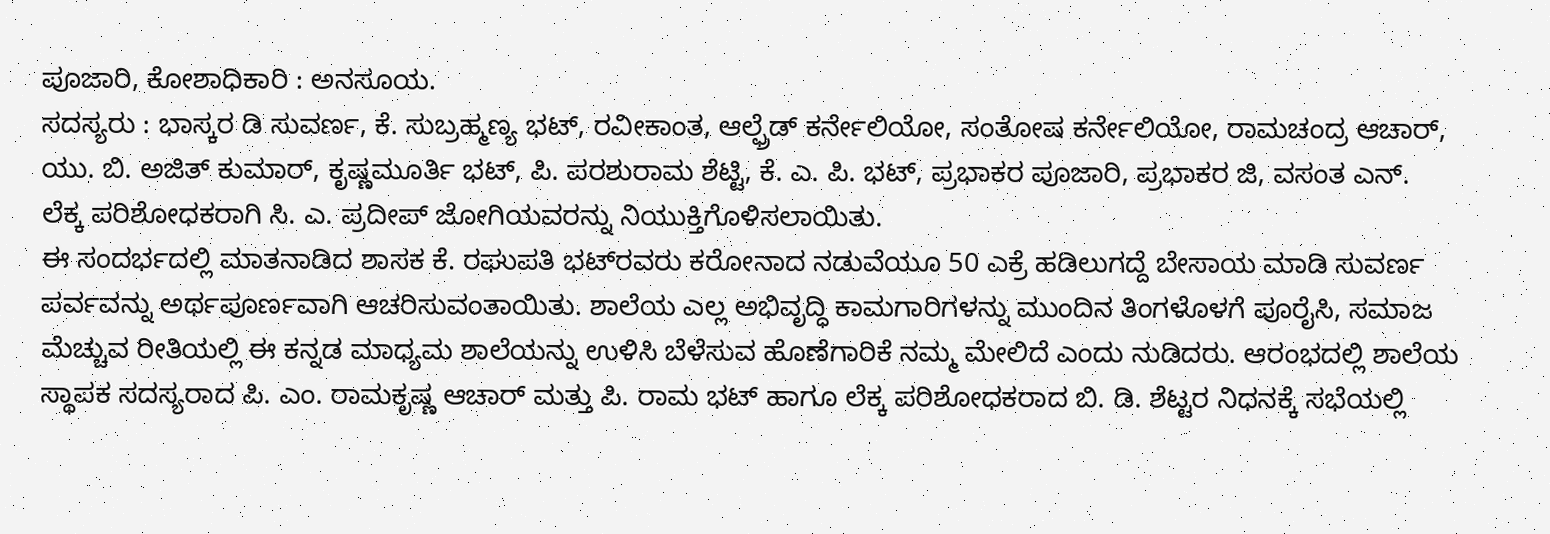ಪೂಜಾರಿ, ಕೋಶಾಧಿಕಾರಿ : ಅನಸೂಯ.
ಸದಸ್ಯರು : ಭಾಸ್ಕರ ಡಿ ಸುವರ್ಣ, ಕೆ. ಸುಬ್ರಹ್ಮಣ್ಯ ಭಟ್, ರವೀಕಾಂತ, ಆಲ್ಫ್ರೆಡ್ ಕರ್ನೇಲಿಯೋ, ಸಂತೋಷ ಕರ್ನೇಲಿಯೋ, ರಾಮಚಂದ್ರ ಆಚಾರ್, ಯು. ಬಿ. ಅಜಿತ್ ಕುಮಾರ್, ಕೃಷ್ಣಮೂರ್ತಿ ಭಟ್, ಪಿ. ಪರಶುರಾಮ ಶೆಟ್ಟಿ, ಕೆ. ಎ. ಪಿ. ಭಟ್, ಪ್ರಭಾಕರ ಪೂಜಾರಿ, ಪ್ರಭಾಕರ ಜಿ, ವಸಂತ ಎನ್.
ಲೆಕ್ಕ ಪರಿಶೋಧಕರಾಗಿ ಸಿ. ಎ. ಪ್ರದೀಪ್ ಜೋಗಿಯವರನ್ನು ನಿಯುಕ್ತಿಗೊಳಿಸಲಾಯಿತು.
ಈ ಸಂದರ್ಭದಲ್ಲಿ ಮಾತನಾಡಿದ ಶಾಸಕ ಕೆ. ರಘುಪತಿ ಭಟ್‍ರವರು ಕರೋನಾದ ನಡುವೆಯೂ 50 ಎಕ್ರೆ ಹಡಿಲುಗದ್ದೆ ಬೇಸಾಯ ಮಾಡಿ ಸುವರ್ಣ ಪರ್ವವನ್ನು ಅರ್ಥಪೂರ್ಣವಾಗಿ ಆಚರಿಸುವಂತಾಯಿತು. ಶಾಲೆಯ ಎಲ್ಲ ಅಭಿವೃದ್ಧಿ ಕಾಮಗಾರಿಗಳನ್ನು ಮುಂದಿನ ತಿಂಗಳೊಳಗೆ ಪೂರೈಸಿ, ಸಮಾಜ ಮೆಚ್ಚುವ ರೀತಿಯಲ್ಲಿ ಈ ಕನ್ನಡ ಮಾಧ್ಯಮ ಶಾಲೆಯನ್ನು ಉಳಿಸಿ ಬೆಳೆಸುವ ಹೊಣೆಗಾರಿಕೆ ನಮ್ಮ ಮೇಲಿದೆ ಎಂದು ನುಡಿದರು. ಆರಂಭದಲ್ಲಿ ಶಾಲೆಯ ಸ್ಥಾಪಕ ಸದಸ್ಯರಾದ ಪಿ. ಎಂ. ರಾಮಕೃಷ್ಣ ಆಚಾರ್ ಮತ್ತು ಪಿ. ರಾಮ ಭಟ್ ಹಾಗೂ ಲೆಕ್ಕ ಪರಿಶೋಧಕರಾದ ಬಿ. ಡಿ. ಶೆಟ್ಟರ ನಿಧನಕ್ಕೆ ಸಭೆಯಲ್ಲಿ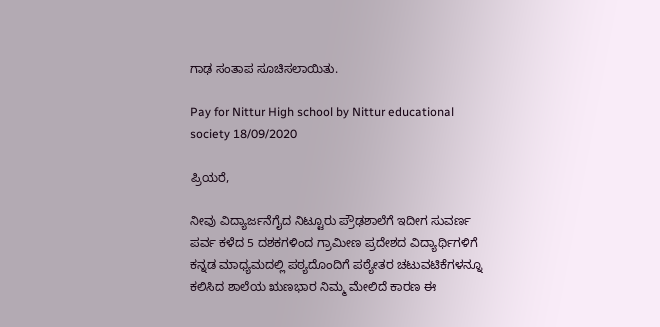ಗಾಢ ಸಂತಾಪ ಸೂಚಿಸಲಾಯಿತು.

Pay for Nittur High school by Nittur educational society 18/09/2020

ಪ್ರಿಯರೆ,

ನೀವು ವಿದ್ಯಾರ್ಜನೆಗೈದ ನಿಟ್ಟೂರು ಪ್ರೌಢಶಾಲೆಗೆ ಇದೀಗ ಸುವರ್ಣ ಪರ್ವ ಕಳೆದ 5 ದಶಕಗಳಿಂದ ಗ್ರಾಮೀಣ ಪ್ರದೇಶದ ವಿದ್ಯಾರ್ಥಿಗಳಿಗೆ ಕನ್ನಡ ಮಾಧ್ಯಮದಲ್ಲಿ ಪಠ್ಯದೊಂದಿಗೆ ಪಠ್ಯೇತರ ಚಟುವಟಿಕೆಗಳನ್ನೂ ಕಲಿಸಿದ ಶಾಲೆಯ ಋಣಭಾರ ನಿಮ್ಮ ಮೇಲಿದೆ ಕಾರಣ ಈ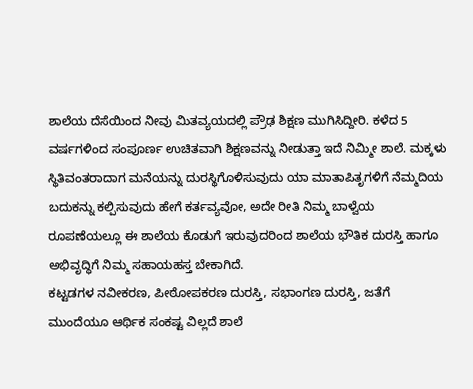ಶಾಲೆಯ ದೆಸೆಯಿಂದ ನೀವು ಮಿತವ್ಯಯದಲ್ಲಿ ಪ್ರೌಢ ಶಿಕ್ಷಣ ಮುಗಿಸಿದ್ದೀರಿ. ಕಳೆದ 5 ವರ್ಷಗಳಿಂದ ಸಂಪೂರ್ಣ ಉಚಿತವಾಗಿ ಶಿಕ್ಷಣವನ್ನು ನೀಡುತ್ತಾ ಇದೆ ನಿಮ್ಮೀ ಶಾಲೆ. ಮಕ್ಕಳು ಸ್ಥಿತಿವಂತರಾದಾಗ ಮನೆಯನ್ನು ದುರಸ್ಥಿಗೊಳಿಸುವುದು ಯಾ ಮಾತಾಪಿತೃಗಳಿಗೆ ನೆಮ್ಮದಿಯ ಬದುಕನ್ನು ಕಲ್ಪಿಸುವುದು ಹೇಗೆ ಕರ್ತವ್ಯವೋ, ಅದೇ ರೀತಿ ನಿಮ್ಮ ಬಾಳ್ವೆಯ ರೂಪಣೆಯಲ್ಲೂ ಈ ಶಾಲೆಯ ಕೊಡುಗೆ ಇರುವುದರಿಂದ ಶಾಲೆಯ ಭೌತಿಕ ದುರಸ್ತಿ ಹಾಗೂ ಅಭಿವೃದ್ಧಿಗೆ ನಿಮ್ಮ ಸಹಾಯಹಸ್ತ ಬೇಕಾಗಿದೆ.
ಕಟ್ಟಡಗಳ ನವೀಕರಣ, ಪೀಠೋಪಕರಣ ದುರಸ್ತಿ, ಸಭಾಂಗಣ ದುರಸ್ತಿ, ಜತೆಗೆ ಮುಂದೆಯೂ ಆರ್ಥಿಕ ಸಂಕಷ್ಟ ವಿಲ್ಲದೆ ಶಾಲೆ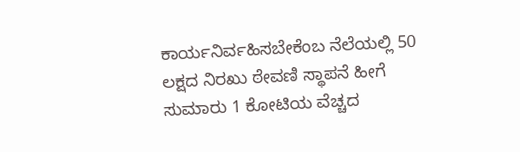ಕಾರ್ಯನಿರ್ವಹಿಸಬೇಕೆಂಬ ನೆಲೆಯಲ್ಲಿ 50 ಲಕ್ಷದ ನಿರಖು ಠೇವಣಿ ಸ್ಥಾಪನೆ ಹೀಗೆ ಸುಮಾರು 1 ಕೋಟಿಯ ವೆಚ್ಚದ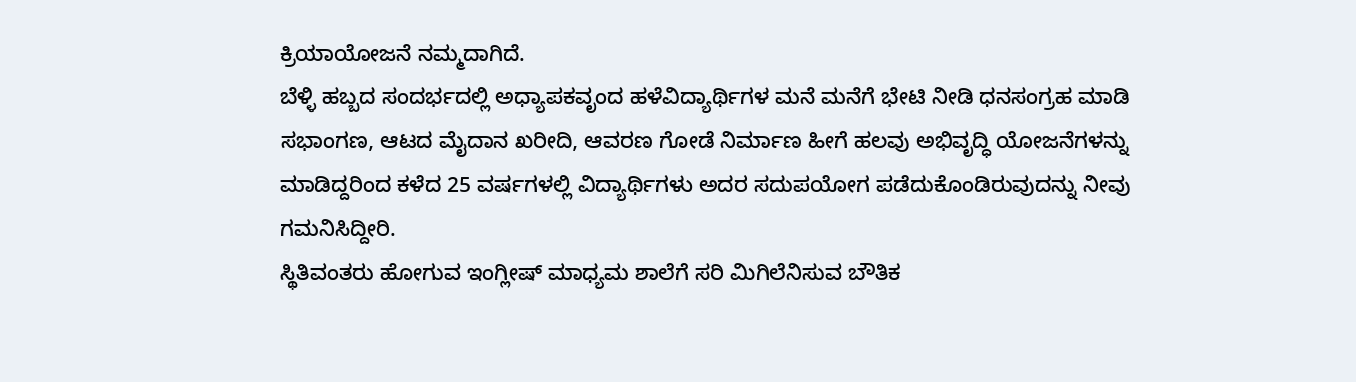ಕ್ರಿಯಾಯೋಜನೆ ನಮ್ಮದಾಗಿದೆ.
ಬೆಳ್ಳಿ ಹಬ್ಬದ ಸಂದರ್ಭದಲ್ಲಿ ಅಧ್ಯಾಪಕವೃಂದ ಹಳೆವಿದ್ಯಾರ್ಥಿಗಳ ಮನೆ ಮನೆಗೆ ಭೇಟಿ ನೀಡಿ ಧನಸಂಗ್ರಹ ಮಾಡಿ ಸಭಾಂಗಣ, ಆಟದ ಮೈದಾನ ಖರೀದಿ, ಆವರಣ ಗೋಡೆ ನಿರ್ಮಾಣ ಹೀಗೆ ಹಲವು ಅಭಿವೃದ್ಧಿ ಯೋಜನೆಗಳನ್ನು ಮಾಡಿದ್ದರಿಂದ ಕಳೆದ 25 ವರ್ಷಗಳಲ್ಲಿ ವಿದ್ಯಾರ್ಥಿಗಳು ಅದರ ಸದುಪಯೋಗ ಪಡೆದುಕೊಂಡಿರುವುದನ್ನು ನೀವು ಗಮನಿಸಿದ್ದೀರಿ.
ಸ್ಥಿತಿವಂತರು ಹೋಗುವ ಇಂಗ್ಲೀಷ್ ಮಾಧ್ಯಮ ಶಾಲೆಗೆ ಸರಿ ಮಿಗಿಲೆನಿಸುವ ಬೌತಿಕ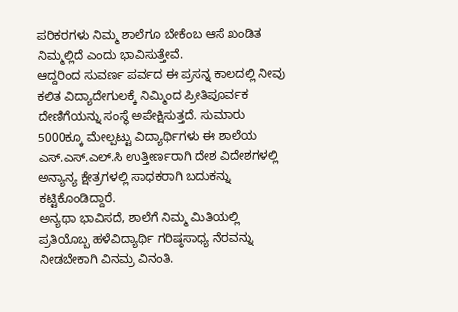ಪರಿಕರಗಳು ನಿಮ್ಮ ಶಾಲೆಗೂ ಬೇಕೆಂಬ ಆಸೆ ಖಂಡಿತ ನಿಮ್ಮಲ್ಲಿದೆ ಎಂದು ಭಾವಿಸುತ್ತೇವೆ.
ಆದ್ದರಿಂದ ಸುವರ್ಣ ಪರ್ವದ ಈ ಪ್ರಸನ್ನ ಕಾಲದಲ್ಲಿ ನೀವು ಕಲಿತ ವಿದ್ಯಾದೇಗುಲಕ್ಕೆ ನಿಮ್ಮಿಂದ ಪ್ರೀತಿಪೂರ್ವಕ ದೇಣಿಗೆಯನ್ನು ಸಂಸ್ಥೆ ಅಪೇಕ್ಷಿಸುತ್ತದೆ. ಸುಮಾರು 5000ಕ್ಕೂ ಮೇಲ್ಪಟ್ಟು ವಿದ್ಯಾರ್ಥಿಗಳು ಈ ಶಾಲೆಯ ಎಸ್.ಎಸ್.ಎಲ್.ಸಿ ಉತ್ತೀರ್ಣರಾಗಿ ದೇಶ ವಿದೇಶಗಳಲ್ಲಿ ಅನ್ಯಾನ್ಯ ಕ್ಷೇತ್ರಗಳಲ್ಲಿ ಸಾಧಕರಾಗಿ ಬದುಕನ್ನು ಕಟ್ಟಿಕೊಂಡಿದ್ದಾರೆ.
ಅನ್ಯಥಾ ಭಾವಿಸದೆ, ಶಾಲೆಗೆ ನಿಮ್ಮ ಮಿತಿಯಲ್ಲಿ ಪ್ರತಿಯೊಬ್ಬ ಹಳೆವಿದ್ಯಾರ್ಥಿ ಗರಿಷ್ಠಸಾಧ್ಯ ನೆರವನ್ನು ನೀಡಬೇಕಾಗಿ ವಿನಮ್ರ ವಿನಂತಿ.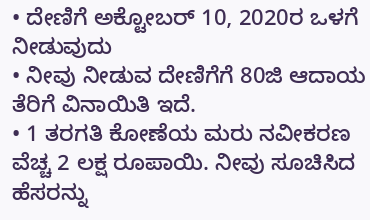• ದೇಣಿಗೆ ಅಕ್ಟೋಬರ್ 10, 2020ರ ಒಳಗೆ ನೀಡುವುದು
• ನೀವು ನೀಡುವ ದೇಣಿಗೆಗೆ 80ಜಿ ಆದಾಯ ತೆರಿಗೆ ವಿನಾಯಿತಿ ಇದೆ.
• 1 ತರಗತಿ ಕೋಣೆಯ ಮರು ನವೀಕರಣ ವೆಚ್ಚ 2 ಲಕ್ಷ ರೂಪಾಯಿ. ನೀವು ಸೂಚಿಸಿದ ಹೆಸರನ್ನು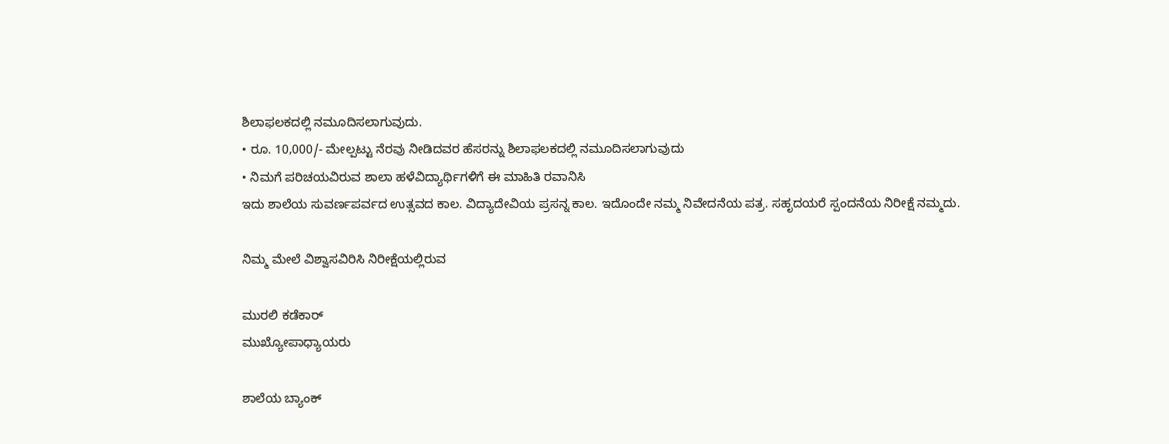ಶಿಲಾಫಲಕದಲ್ಲಿ ನಮೂದಿಸಲಾಗುವುದು.
• ರೂ. 10,000/- ಮೇಲ್ಪಟ್ಟು ನೆರವು ನೀಡಿದವರ ಹೆಸರನ್ನು ಶಿಲಾಫಲಕದಲ್ಲಿ ನಮೂದಿಸಲಾಗುವುದು
• ನಿಮಗೆ ಪರಿಚಯವಿರುವ ಶಾಲಾ ಹಳೆವಿದ್ಯಾರ್ಥಿಗಳಿಗೆ ಈ ಮಾಹಿತಿ ರವಾನಿಸಿ
ಇದು ಶಾಲೆಯ ಸುವರ್ಣಪರ್ವದ ಉತ್ಸವದ ಕಾಲ. ವಿದ್ಯಾದೇವಿಯ ಪ್ರಸನ್ನ ಕಾಲ. ಇದೊಂದೇ ನಮ್ಮ ನಿವೇದನೆಯ ಪತ್ರ. ಸಹೃದಯರೆ ಸ್ಪಂದನೆಯ ನಿರೀಕ್ಷೆ ನಮ್ಮದು.

ನಿಮ್ಮ ಮೇಲೆ ವಿಶ್ವಾಸವಿರಿಸಿ ನಿರೀಕ್ಷೆಯಲ್ಲಿರುವ

ಮುರಲಿ ಕಡೆಕಾರ್
ಮುಖ್ಯೋಪಾಧ್ಯಾಯರು

ಶಾಲೆಯ ಬ್ಯಾಂಕ್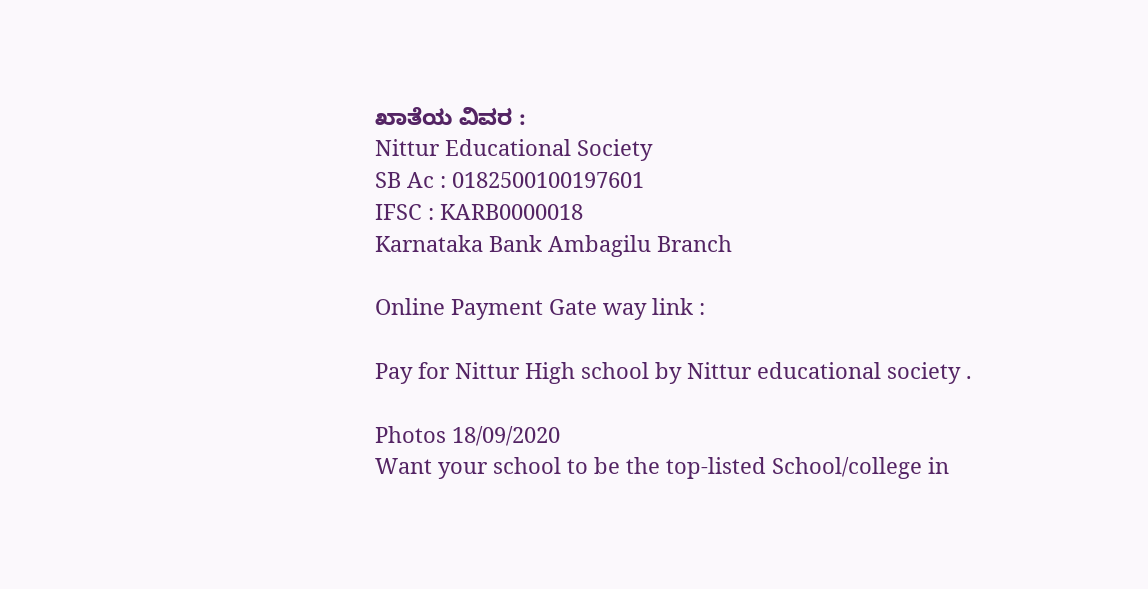ಖಾತೆಯ ವಿವರ :
Nittur Educational Society
SB Ac : 0182500100197601
IFSC : KARB0000018
Karnataka Bank Ambagilu Branch

Online Payment Gate way link :

Pay for Nittur High school by Nittur educational society .

Photos 18/09/2020
Want your school to be the top-listed School/college in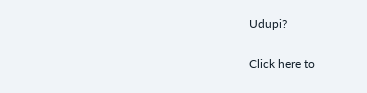Udupi?

Click here to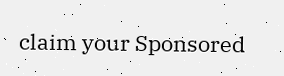claim your Sponsored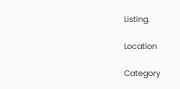Listing.

Location

Category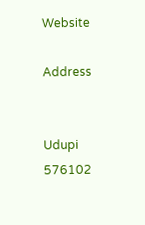Website

Address


Udupi
576102